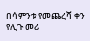በሳምንቱ የመጨረሻ ቀን የሊጉ መሪ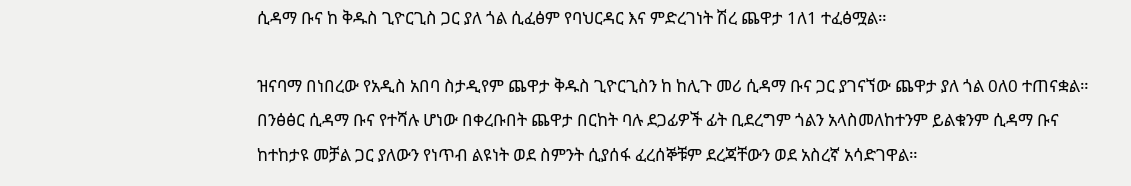ሲዳማ ቡና ከ ቅዱስ ጊዮርጊስ ጋር ያለ ጎል ሲፈፅም የባህርዳር እና ምድረገነት ሽረ ጨዋታ 1ለ1 ተፈፅሟል።

ዝናባማ በነበረው የአዲስ አበባ ስታዲየም ጨዋታ ቅዱስ ጊዮርጊስን ከ ከሊጉ መሪ ሲዳማ ቡና ጋር ያገናኘው ጨዋታ ያለ ጎል 0ለ0 ተጠናቋል። በንፅፅር ሲዳማ ቡና የተሻሉ ሆነው በቀረቡበት ጨዋታ በርከት ባሉ ደጋፊዎች ፊት ቢደረግም ጎልን አላስመለከተንም ይልቁንም ሲዳማ ቡና ከተከታዩ መቻል ጋር ያለውን የነጥብ ልዩነት ወደ ስምንት ሲያሰፋ ፈረሰኞቹም ደረጃቸውን ወደ አስረኛ አሳድገዋል።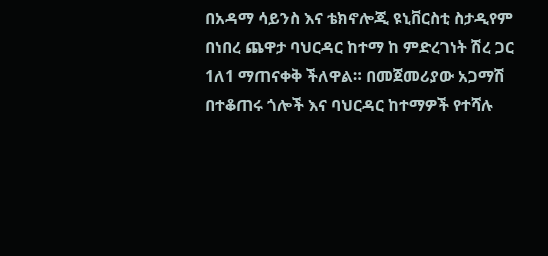በአዳማ ሳይንስ እና ቴክኖሎጂ ዩኒቨርስቲ ስታዲየም በነበረ ጨዋታ ባህርዳር ከተማ ከ ምድረገነት ሽረ ጋር 1ለ1 ማጠናቀቅ ችለዋል። በመጀመሪያው አጋማሽ በተቆጠሩ ጎሎች እና ባህርዳር ከተማዎች የተሻሉ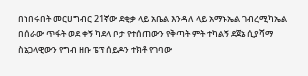በነበሩበት መርሀግብር 21ኛው ደቂቃ ላይ አቤል እንዳለ ላይ አማኑኤል ገብረሚካኤል በሰራው ጥፋት ወደ ቀኝ ካደላ ቦታ የተሰጠውን የቅጣት ምት ተካልኝ ደጀኔ ሲያሻማ ስኔጋላዊውን የግብ ዘቡ ፔፕ ሰይዶን ተክቶ የገባው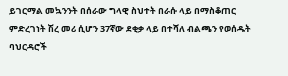ይገርማል መኳንንት በሰራው ግላዊ ስህተት በራሱ ላይ በማስቆጠር ምድረገነት ሽረ መሪ ሲሆን 37ኛው ደቂቃ ላይ በተሻለ ብልጫን የወሰዱት ባህርዳሮች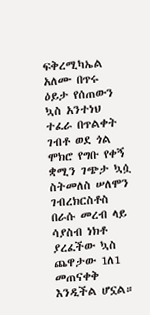ፍቅረሚካኤል አለሙ በጥሩ ዕይታ የሰጠውን ኳስ አንተነህ ተፈራ በጥልቀት ገብቶ ወደ ጎል ሞክሮ የግቡ የቀኝ ቋሚን ገጭታ ኳሷ ስትመለስ ሠለሞን ገብረክርስቶስ በራሱ መረብ ላይ ሳያስብ ነክቶ ያረፈችው ኳስ ጨዋታው 1ለ1 መጠናቀቅ እንዲችል ሆኗል።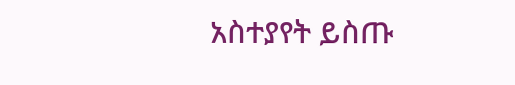አስተያየት ይስጡ